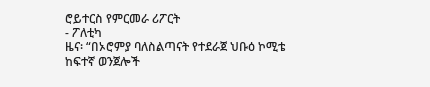ሮይተርስ የምርመራ ሪፖርት
- ፖለቲካ
ዜና፡ “በኦሮምያ ባለስልጣናት የተደራጀ ህቡዕ ኮሚቴ ከፍተኛ ወንጀሎች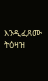እንዲፈጸሙ ትዕዛዝ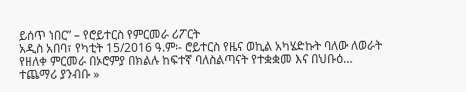ይሰጥ ነበር” – የሮይተርስ የምርመራ ሪፖርት
አዲስ አበባ፣ የካቲት 15/2016 ዓ.ም፡- ሮይተርስ የዜና ወኪል አካሄድኩት ባለው ለወራት የዘለቀ ምርመራ በኦሮምያ በክልሉ ከፍተኛ ባለስልጣናት የተቋቋመ እና በህቡዕ…
ተጨማሪ ያንብቡ »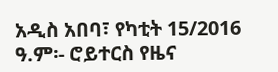አዲስ አበባ፣ የካቲት 15/2016 ዓ.ም፡- ሮይተርስ የዜና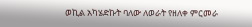ወኪል አካሄድኩት ባለው ለወራት የዘለቀ ምርመራ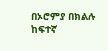በኦሮምያ በክልሉ ከፍተኛ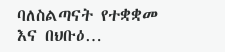ባለስልጣናት የተቋቋመ እና በህቡዕ…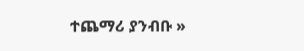ተጨማሪ ያንብቡ »